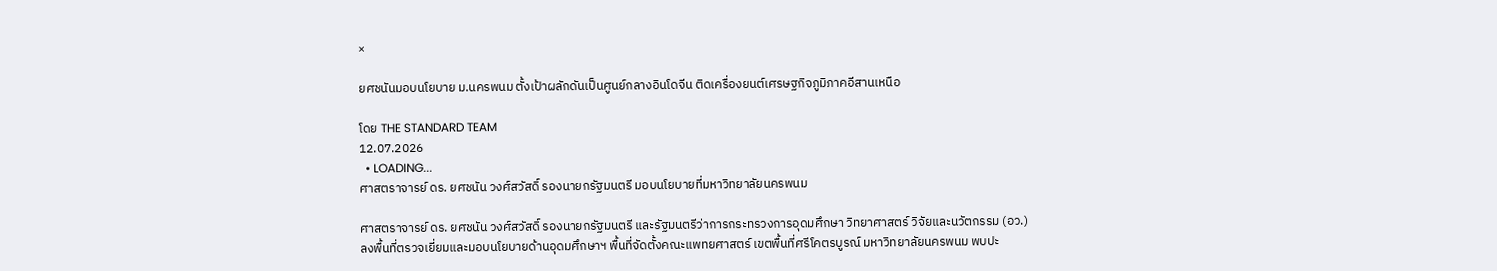×

ยศชนันมอบนโยบาย ม.นครพนม ตั้งเป้าผลักดันเป็นศูนย์กลางอินโดจีน ติดเครื่องยนต์เศรษฐกิจภูมิภาคอีสานเหนือ

โดย THE STANDARD TEAM
12.07.2026
  • LOADING...
ศาสตราจารย์ ดร. ยศชนัน วงศ์สวัสดิ์ รองนายกรัฐมนตรี มอบนโยบายที่มหาวิทยาลัยนครพนม

ศาสตราจารย์ ดร. ยศชนัน วงศ์สวัสดิ์ รองนายกรัฐมนตรี และรัฐมนตรีว่าการกระทรวงการอุดมศึกษา วิทยาศาสตร์ วิจัยและนวัตกรรม (อว.) ลงพื้นที่ตรวจเยี่ยมและมอบนโยบายด้านอุดมศึกษาฯ พื้นที่จัดตั้งคณะแพทยศาสตร์ เขตพื้นที่ศรีโคตรบูรณ์ มหาวิทยาลัยนครพนม พบปะ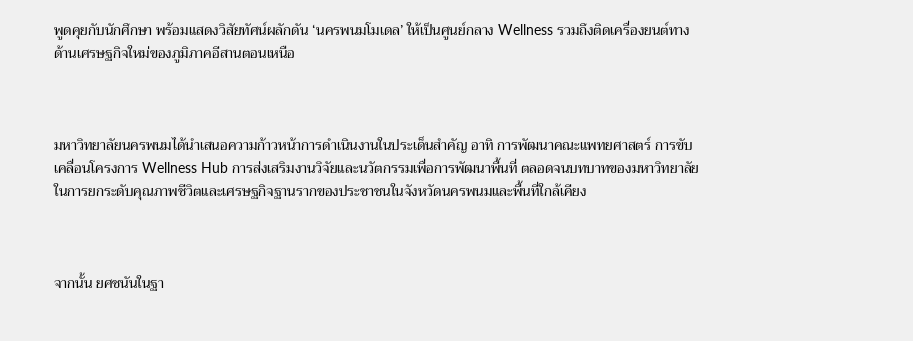พูดคุยกับนักศึกษา พร้อมแสดงวิสัยทัศน์ผลักดัน ‘นครพนมโมเดล’ ให้เป็นศูนย์กลาง Wellness รวมถึงติดเครื่องยนต์ทางด้านเศรษฐกิจใหม่ของภูมิภาคอีสานตอนเหนือ



มหาวิทยาลัยนครพนมได้นำเสนอความก้าวหน้าการดำเนินงานในประเด็นสำคัญ อาทิ การพัฒนาคณะแพทยศาสตร์ การขับเคลื่อนโครงการ Wellness Hub การส่งเสริมงานวิจัยและนวัตกรรมเพื่อการพัฒนาพื้นที่ ตลอดจนบทบาทของมหาวิทยาลัยในการยกระดับคุณภาพชีวิตและเศรษฐกิจฐานรากของประชาชนในจังหวัดนครพนมและพื้นที่ใกล้เคียง



จากนั้น ยศชนันในฐา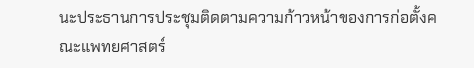นะประธานการประชุมติดตามความก้าวหน้าของการก่อตั้งคณะแพทยศาสตร์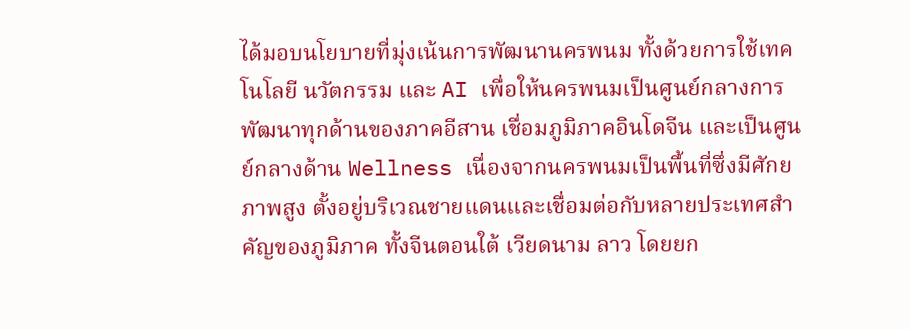ได้มอบนโยบายที่มุ่งเน้นการพัฒนานครพนม ทั้งด้วยการใช้เทคโนโลยี นวัตกรรม และ AI เพื่อให้นครพนมเป็นศูนย์กลางการพัฒนาทุกด้านของภาคอีสาน เชื่อมภูมิภาคอินโดจีน และเป็นศูนย์กลางด้าน Wellness เนื่องจากนครพนมเป็นพื้นที่ซึ่งมีศักยภาพสูง ตั้งอยู่บริเวณชายแดนและเชื่อมต่อกับหลายประเทศสำคัญของภูมิภาค ทั้งจีนตอนใต้ เวียดนาม ลาว โดยยก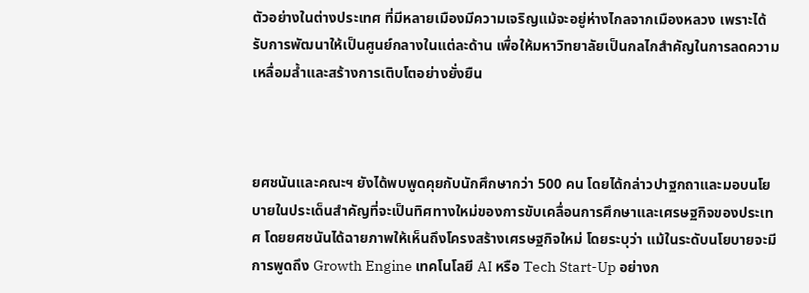ตัวอย่างในต่างประเทศ ที่มีหลายเมืองมีความเจริญแม้จะอยู่ห่างไกลจากเมืองหลวง เพราะได้รับการพัฒนาให้เป็นศูนย์กลางในแต่ละด้าน เพื่อให้มหาวิทยาลัยเป็นกลไกสำคัญในการลดความเหลื่อมล้ำและสร้างการเติบโตอย่างยั่งยืน



ยศชนันและคณะฯ ยังได้พบพูดคุยกับนักศึกษากว่า 500 คน โดยได้กล่าวปาฐกถาและมอบนโยบายในประเด็นสำคัญที่จะเป็นทิศทางใหม่ของการขับเคลื่อนการศึกษาและเศรษฐกิจของประเทศ โดยยศชนันได้ฉายภาพให้เห็นถึงโครงสร้างเศรษฐกิจใหม่ โดยระบุว่า แม้ในระดับนโยบายจะมีการพูดถึง Growth Engine เทคโนโลยี AI หรือ Tech Start-Up อย่างก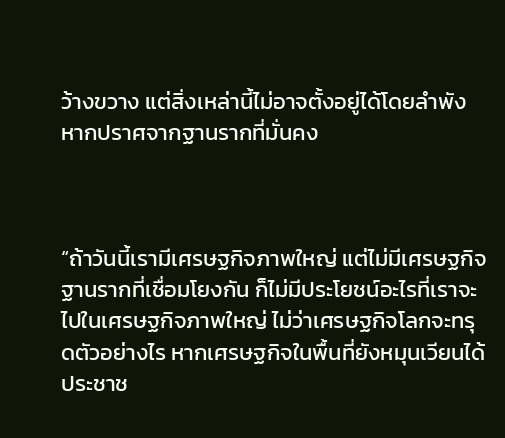ว้างขวาง แต่สิ่งเหล่านี้ไม่อาจตั้งอยู่ได้โดยลำพังหากปราศจากฐานรากที่มั่นคง



“ถ้าวันนี้เรามีเศรษฐกิจภาพใหญ่ แต่ไม่มีเศรษฐกิจฐานรากที่เชื่อมโยงกัน ก็ไม่มีประโยชน์อะไรที่เราจะไปในเศรษฐกิจภาพใหญ่ ไม่ว่าเศรษฐกิจโลกจะทรุดตัวอย่างไร หากเศรษฐกิจในพื้นที่ยังหมุนเวียนได้ ประชาช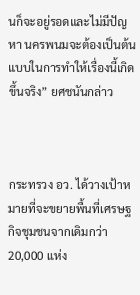นก็จะอยู่รอดและไม่มีปัญหา นครพนมจะต้องเป็นต้นแบบในการทำให้เรื่องนี้เกิดขึ้นจริง” ยศชนันกล่าว



กระทรวง อว. ได้วางเป้าหมายที่จะขยายพื้นที่เศรษฐกิจชุมชนจากเดิมกว่า 20,000 แห่ง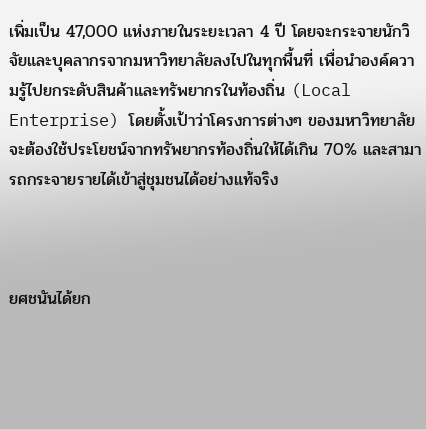เพิ่มเป็น 47,000 แห่งภายในระยะเวลา 4 ปี โดยจะกระจายนักวิจัยและบุคลากรจากมหาวิทยาลัยลงไปในทุกพื้นที่ เพื่อนำองค์ความรู้ไปยกระดับสินค้าและทรัพยากรในท้องถิ่น (Local Enterprise) โดยตั้งเป้าว่าโครงการต่างๆ ของมหาวิทยาลัยจะต้องใช้ประโยชน์จากทรัพยากรท้องถิ่นให้ได้เกิน 70% และสามารถกระจายรายได้เข้าสู่ชุมชนได้อย่างแท้จริง



ยศชนันได้ยก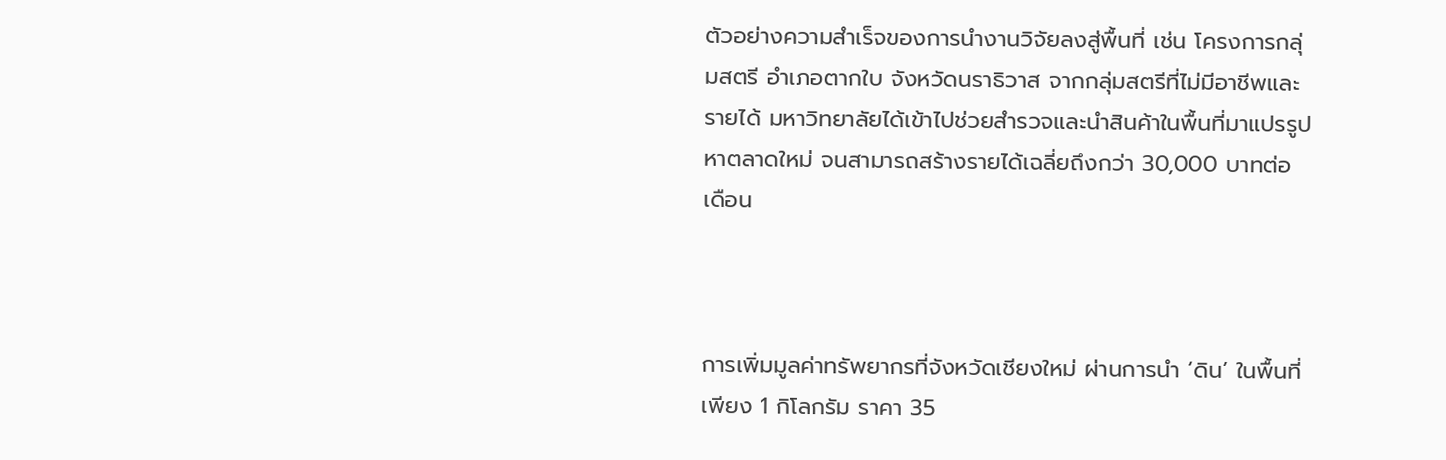ตัวอย่างความสำเร็จของการนำงานวิจัยลงสู่พื้นที่ เช่น โครงการกลุ่มสตรี อำเภอตากใบ จังหวัดนราธิวาส จากกลุ่มสตรีที่ไม่มีอาชีพและรายได้ มหาวิทยาลัยได้เข้าไปช่วยสำรวจและนำสินค้าในพื้นที่มาแปรรูป หาตลาดใหม่ จนสามารถสร้างรายได้เฉลี่ยถึงกว่า 30,000 บาทต่อเดือน



การเพิ่มมูลค่าทรัพยากรที่จังหวัดเชียงใหม่ ผ่านการนำ ‘ดิน’ ในพื้นที่เพียง 1 กิโลกรัม ราคา 35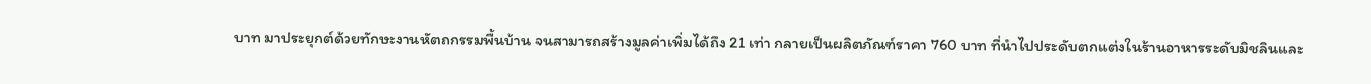บาท มาประยุกต์ด้วยทักษะงานหัตถกรรมพื้นบ้าน จนสามารถสร้างมูลค่าเพิ่มได้ถึง 21 เท่า กลายเป็นผลิตภัณฑ์ราคา 760 บาท ที่นำไปประดับตกแต่งในร้านอาหารระดับมิชลินและ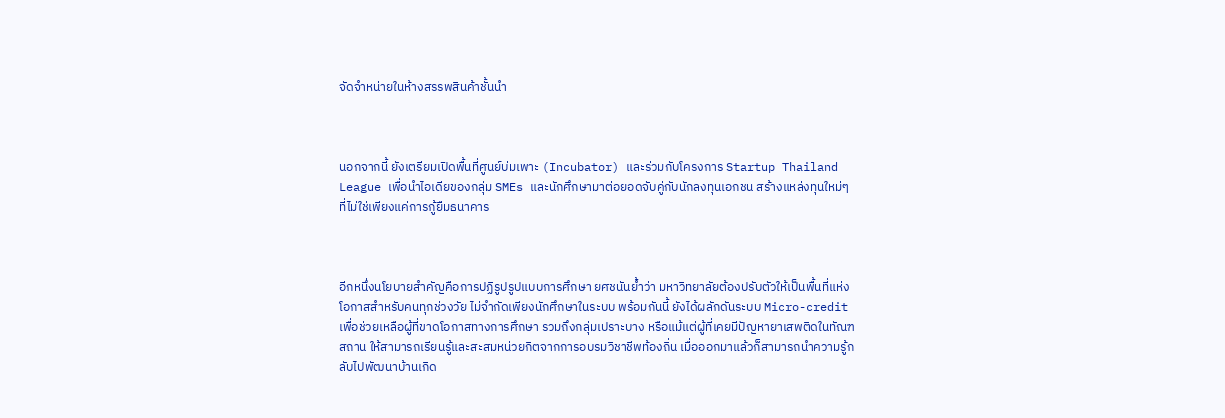จัดจำหน่ายในห้างสรรพสินค้าชั้นนำ



นอกจากนี้ ยังเตรียมเปิดพื้นที่ศูนย์บ่มเพาะ (Incubator) และร่วมกับโครงการ Startup Thailand League เพื่อนำไอเดียของกลุ่ม SMEs และนักศึกษามาต่อยอดจับคู่กับนักลงทุนเอกชน สร้างแหล่งทุนใหม่ๆ ที่ไม่ใช่เพียงแค่การกู้ยืมธนาคาร



อีกหนึ่งนโยบายสำคัญคือการปฏิรูปรูปแบบการศึกษา ยศชนันย้ำว่า มหาวิทยาลัยต้องปรับตัวให้เป็นพื้นที่แห่งโอกาสสำหรับคนทุกช่วงวัย ไม่จำกัดเพียงนักศึกษาในระบบ พร้อมกันนี้ ยังได้ผลักดันระบบ Micro-credit เพื่อช่วยเหลือผู้ที่ขาดโอกาสทางการศึกษา รวมถึงกลุ่มเปราะบาง หรือแม้แต่ผู้ที่เคยมีปัญหายาเสพติดในทัณฑสถาน ให้สามารถเรียนรู้และสะสมหน่วยกิตจากการอบรมวิชาชีพท้องถิ่น เมื่อออกมาแล้วก็สามารถนำความรู้กลับไปพัฒนาบ้านเกิด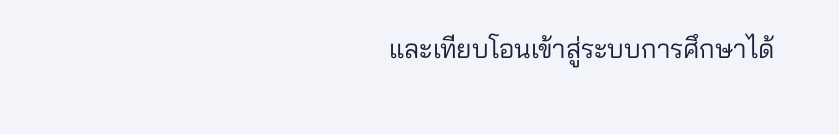และเทียบโอนเข้าสู่ระบบการศึกษาได้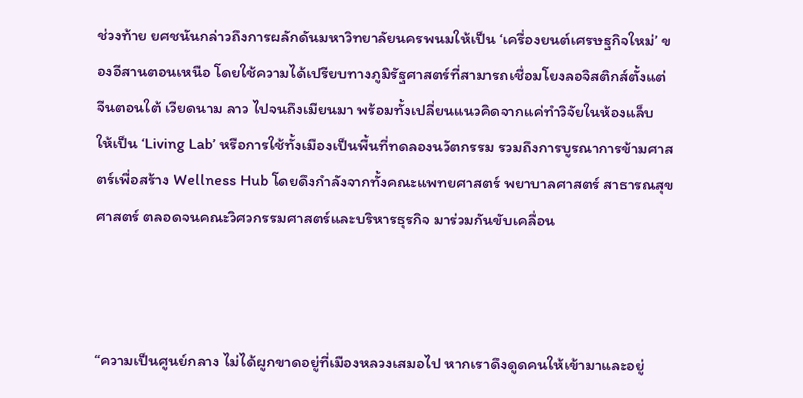ช่วงท้าย ยศชนันกล่าวถึงการผลักดันมหาวิทยาลัยนครพนมให้เป็น ‘เครื่องยนต์เศรษฐกิจใหม่’ ของอีสานตอนเหนือ โดยใช้ความได้เปรียบทางภูมิรัฐศาสตร์ที่สามารถเชื่อมโยงลอจิสติกส์ตั้งแต่ จีนตอนใต้ เวียดนาม ลาว ไปจนถึงเมียนมา พร้อมทั้งเปลี่ยนแนวคิดจากแค่ทำวิจัยในห้องแล็บ ให้เป็น ‘Living Lab’ หรือการใช้ทั้งเมืองเป็นพื้นที่ทดลองนวัตกรรม รวมถึงการบูรณาการข้ามศาสตร์เพื่อสร้าง Wellness Hub โดยดึงกำลังจากทั้งคณะแพทยศาสตร์ พยาบาลศาสตร์ สาธารณสุขศาสตร์ ตลอดจนคณะวิศวกรรมศาสตร์และบริหารธุรกิจ มาร่วมกันขับเคลื่อน



“ความเป็นศูนย์กลาง ไม่ได้ผูกขาดอยู่ที่เมืองหลวงเสมอไป หากเราดึงดูดคนให้เข้ามาและอยู่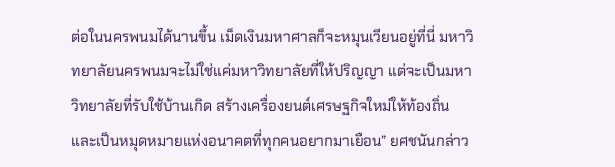ต่อในนครพนมได้นานขึ้น เม็ดเงินมหาศาลก็จะหมุนเวียนอยู่ที่นี่ มหาวิทยาลัยนครพนมจะไม่ใช่แค่มหาวิทยาลัยที่ให้ปริญญา แต่จะเป็นมหาวิทยาลัยที่รับใช้บ้านเกิด สร้างเครื่องยนต์เศรษฐกิจใหม่ให้ท้องถิ่น และเป็นหมุดหมายแห่งอนาคตที่ทุกคนอยากมาเยือน” ยศชนันกล่าว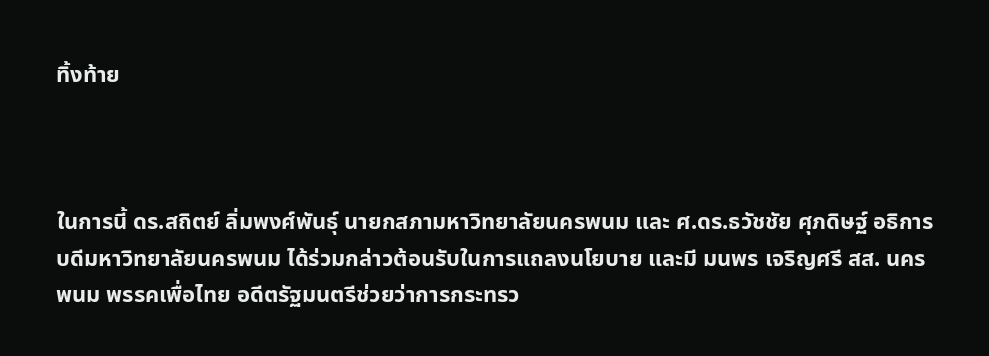ทิ้งท้าย



ในการนี้ ดร.สถิตย์ ลิ่มพงศ์พันธุ์ นายกสภามหาวิทยาลัยนครพนม และ ศ.ดร.ธวัชชัย ศุภดิษฐ์ อธิการบดีมหาวิทยาลัยนครพนม ได้ร่วมกล่าวต้อนรับในการแถลงนโยบาย และมี มนพร เจริญศรี สส. นครพนม พรรคเพื่อไทย อดีตรัฐมนตรีช่วยว่าการกระทรว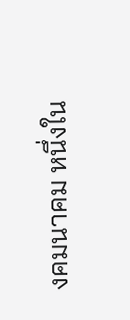งคมนาคม หนึ่งใน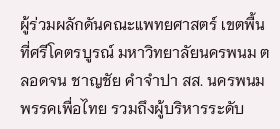ผู้ร่วมผลักดันคณะแพทยศาสตร์ เขตพื้นที่ศรีโคตรบูรณ์ มหาวิทยาลัยนครพนม ตลอดจน ชาญชัย คำจำปา สส. นครพนม พรรคเพื่อไทย รวมถึงผู้บริหารระดับ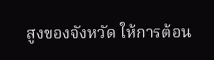สูงของจังหวัด ให้การต้อน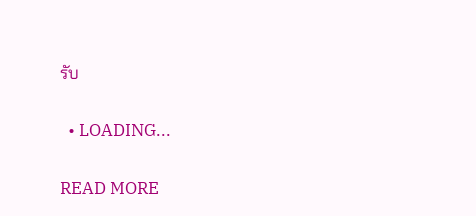รับ

  • LOADING...

READ MORE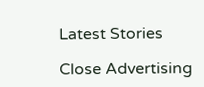Latest Stories

Close Advertising